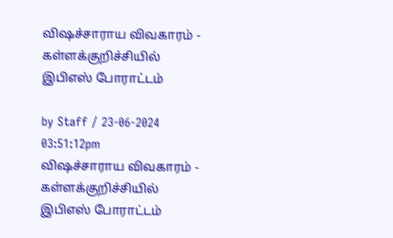விஷச்சாராய விவகாரம் - கள்ளக்குறிச்சியில் இபிஎஸ் போராட்டம்

by Staff / 23-06-2024 03:51:12pm
விஷச்சாராய விவகாரம் - கள்ளக்குறிச்சியில் இபிஎஸ் போராட்டம்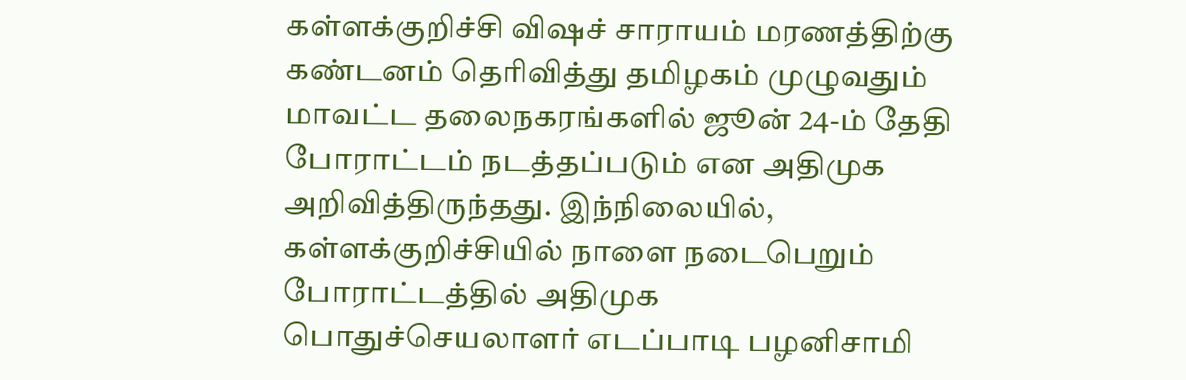கள்ளக்குறிச்சி விஷச் சாராயம் மரணத்திற்கு கண்டனம் தெரிவித்து தமிழகம் முழுவதும் மாவட்ட தலைநகரங்களில் ஜூன் 24-ம் தேதி போராட்டம் நடத்தப்படும் என அதிமுக அறிவித்திருந்தது. இந்நிலையில், கள்ளக்குறிச்சியில் நாளை நடைபெறும் போராட்டத்தில் அதிமுக பொதுச்செயலாளர் எடப்பாடி பழனிசாமி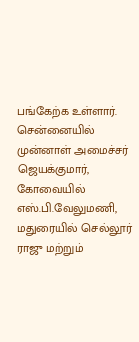பங்கேற்க உள்ளார். சென்னையில் முன்னாள் அமைச்சர் ஜெயக்குமார், கோவையில் எஸ்.பி.வேலுமணி, மதுரையில் செல்லூர் ராஜு மற்றும்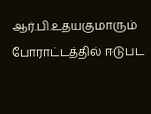ஆர்.பி.உதயகுமாரும் போராட்டத்தில் ஈடுபட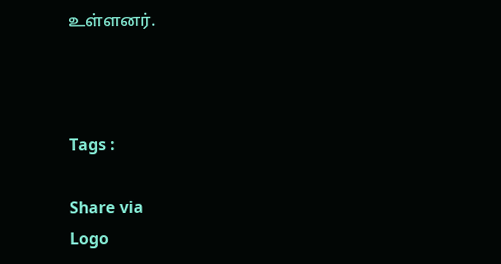உள்ளனர்.



Tags :

Share via
Logo